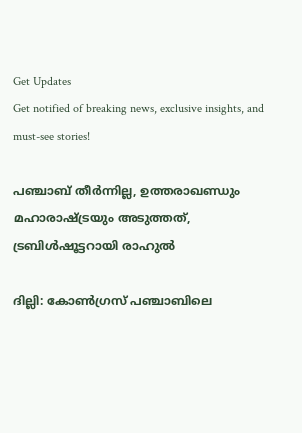Get Updates
Get notified of breaking news, exclusive insights, and must-see stories!

പഞ്ചാബ് തീര്‍ന്നില്ല, ഉത്തരാഖണ്ഡും മഹാരാഷ്ട്രയും അടുത്തത്, ട്രബിള്‍ഷൂട്ടറായി രാഹുല്‍

ദില്ലി: കോണ്‍ഗ്രസ് പഞ്ചാബിലെ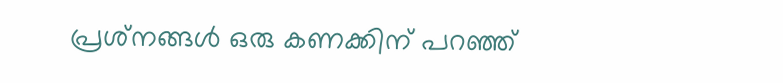പ്രശ്‌നങ്ങള്‍ ഒരു കണക്കിന് പറഞ്ഞ്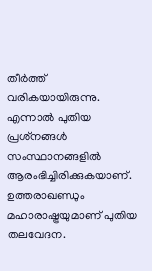തീര്‍ത്ത് വരികയായിരുന്നു. എന്നാല്‍ പുതിയ പ്രശ്‌നങ്ങള്‍ സംസ്ഥാനങ്ങളില്‍ ആരംഭിച്ചിരിക്കുകയാണ്. ഉത്തരാഖണ്ഡും മഹാരാഷ്ട്രയുമാണ് പുതിയ തലവേദന.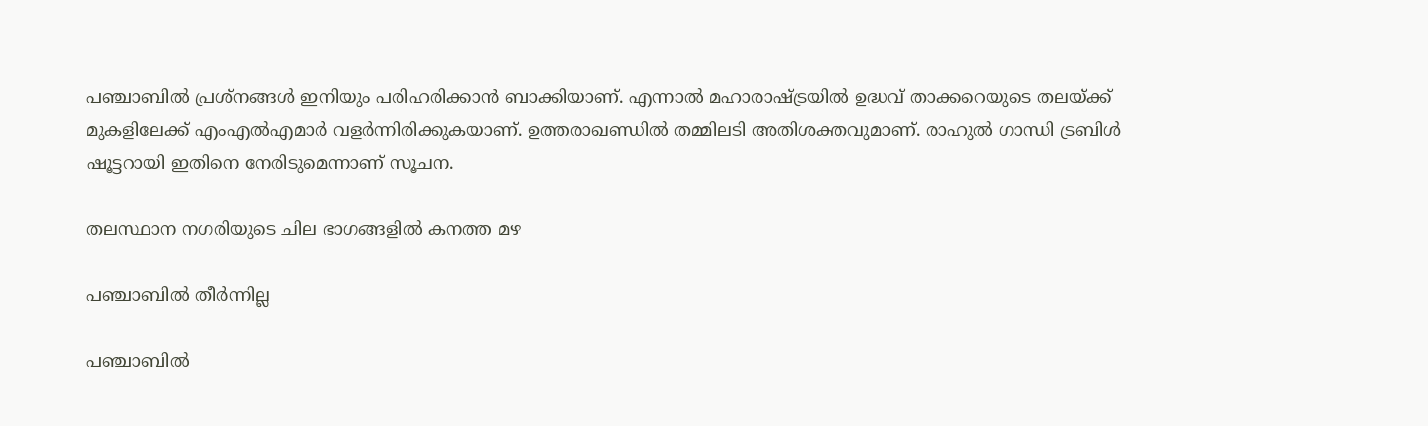പഞ്ചാബില്‍ പ്രശ്‌നങ്ങള്‍ ഇനിയും പരിഹരിക്കാന്‍ ബാക്കിയാണ്. എന്നാല്‍ മഹാരാഷ്ട്രയില്‍ ഉദ്ധവ് താക്കറെയുടെ തലയ്ക്ക് മുകളിലേക്ക് എംഎല്‍എമാര്‍ വളര്‍ന്നിരിക്കുകയാണ്. ഉത്തരാഖണ്ഡില്‍ തമ്മിലടി അതിശക്തവുമാണ്. രാഹുല്‍ ഗാന്ധി ട്രബിള്‍ ഷൂട്ടറായി ഇതിനെ നേരിടുമെന്നാണ് സൂചന.

തലസ്ഥാന നഗരിയുടെ ചില ഭാഗങ്ങളില്‍ കനത്ത മഴ

പഞ്ചാബില്‍ തീര്‍ന്നില്ല

പഞ്ചാബില്‍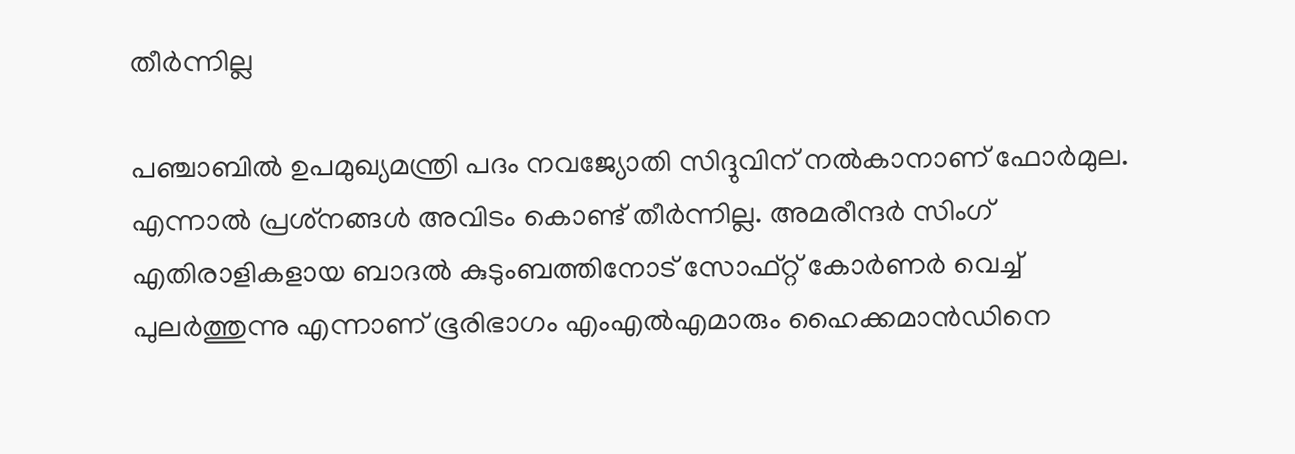തീര്‍ന്നില്ല

പഞ്ചാബില്‍ ഉപമുഖ്യമന്ത്രി പദം നവജ്യോതി സിദ്ദുവിന് നല്‍കാനാണ് ഫോര്‍മുല. എന്നാല്‍ പ്രശ്‌നങ്ങള്‍ അവിടം കൊണ്ട് തീര്‍ന്നില്ല. അമരീന്ദര്‍ സിംഗ് എതിരാളികളായ ബാദല്‍ കുടുംബത്തിനോട് സോഫ്റ്റ് കോര്‍ണര്‍ വെച്ച് പുലര്‍ത്തുന്നു എന്നാണ് ഭൂരിഭാഗം എംഎല്‍എമാരും ഹൈക്കമാന്‍ഡിനെ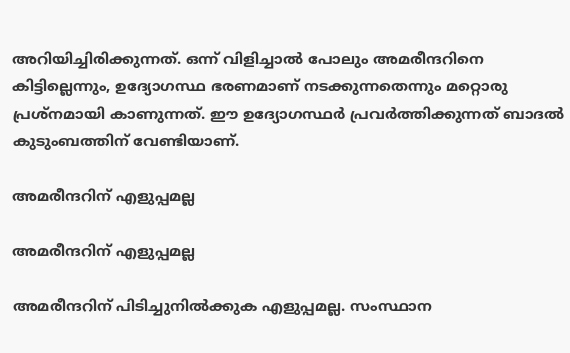അറിയിച്ചിരിക്കുന്നത്. ഒന്ന് വിളിച്ചാല്‍ പോലും അമരീന്ദറിനെ കിട്ടില്ലെന്നും, ഉദ്യോഗസ്ഥ ഭരണമാണ് നടക്കുന്നതെന്നും മറ്റൊരു പ്രശ്‌നമായി കാണുന്നത്. ഈ ഉദ്യോഗസ്ഥര്‍ പ്രവര്‍ത്തിക്കുന്നത് ബാദല്‍ കുടുംബത്തിന് വേണ്ടിയാണ്.

അമരീന്ദറിന് എളുപ്പമല്ല

അമരീന്ദറിന് എളുപ്പമല്ല

അമരീന്ദറിന് പിടിച്ചുനില്‍ക്കുക എളുപ്പമല്ല. സംസ്ഥാന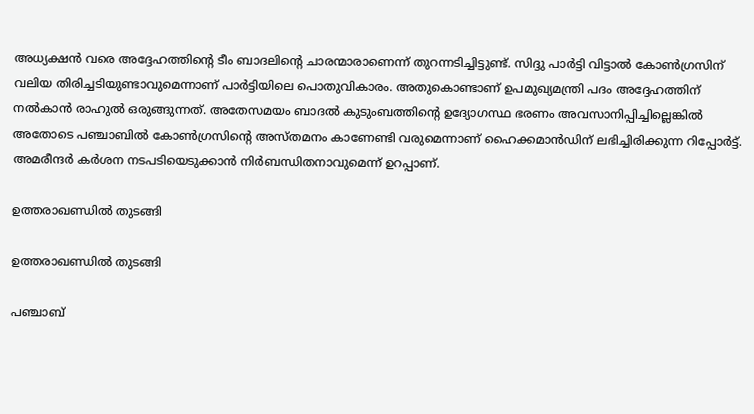അധ്യക്ഷന്‍ വരെ അദ്ദേഹത്തിന്റെ ടീം ബാദലിന്റെ ചാരന്മാരാണെന്ന് തുറന്നടിച്ചിട്ടുണ്ട്. സിദ്ദു പാര്‍ട്ടി വിട്ടാല്‍ കോണ്‍ഗ്രസിന് വലിയ തിരിച്ചടിയുണ്ടാവുമെന്നാണ് പാര്‍ട്ടിയിലെ പൊതുവികാരം. അതുകൊണ്ടാണ് ഉപമുഖ്യമന്ത്രി പദം അദ്ദേഹത്തിന് നല്‍കാന്‍ രാഹുല്‍ ഒരുങ്ങുന്നത്. അതേസമയം ബാദല്‍ കുടുംബത്തിന്റെ ഉദ്യോഗസ്ഥ ഭരണം അവസാനിപ്പിച്ചില്ലെങ്കില്‍ അതോടെ പഞ്ചാബില്‍ കോണ്‍ഗ്രസിന്റെ അസ്തമനം കാണേണ്ടി വരുമെന്നാണ് ഹൈക്കമാന്‍ഡിന് ലഭിച്ചിരിക്കുന്ന റിപ്പോര്‍ട്ട്. അമരീന്ദര്‍ കര്‍ശന നടപടിയെടുക്കാന്‍ നിര്‍ബന്ധിതനാവുമെന്ന് ഉറപ്പാണ്.

ഉത്തരാഖണ്ഡില്‍ തുടങ്ങി

ഉത്തരാഖണ്ഡില്‍ തുടങ്ങി

പഞ്ചാബ്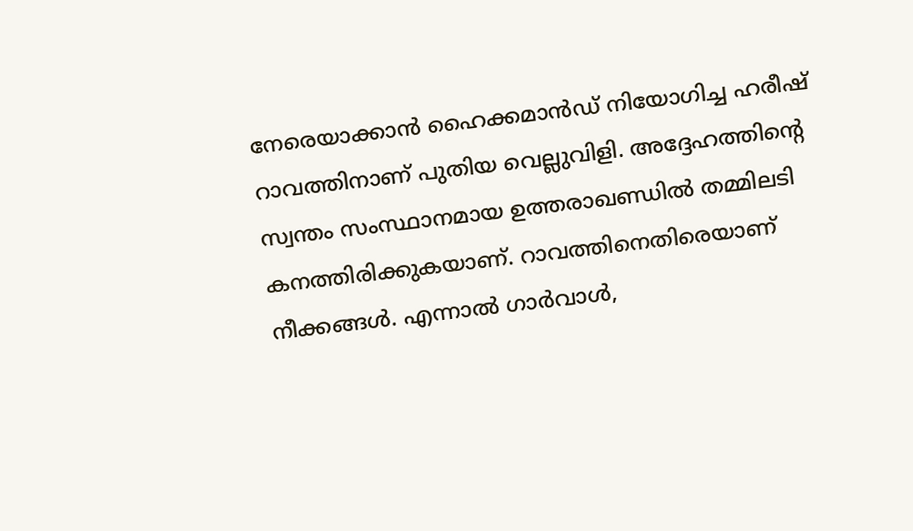നേരെയാക്കാന്‍ ഹൈക്കമാന്‍ഡ് നിയോഗിച്ച ഹരീഷ് റാവത്തിനാണ് പുതിയ വെല്ലുവിളി. അദ്ദേഹത്തിന്റെ സ്വന്തം സംസ്ഥാനമായ ഉത്തരാഖണ്ഡില്‍ തമ്മിലടി കനത്തിരിക്കുകയാണ്. റാവത്തിനെതിരെയാണ് നീക്കങ്ങള്‍. എന്നാല്‍ ഗാര്‍വാള്‍,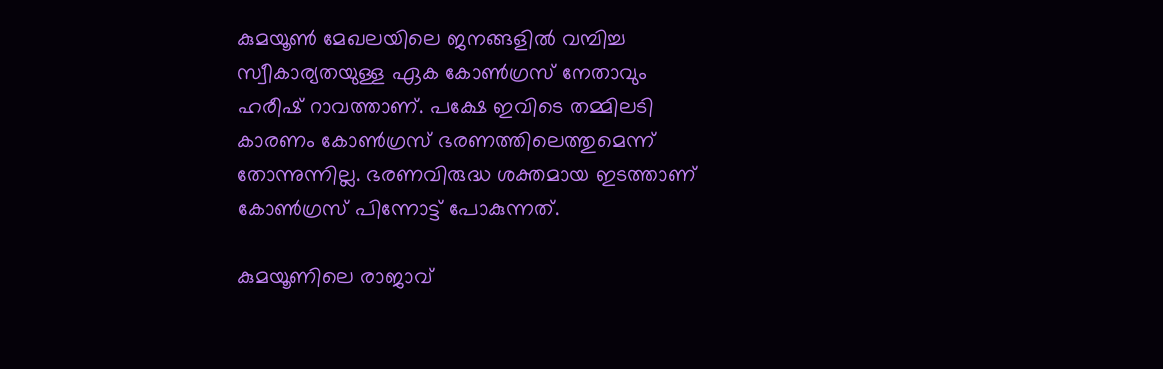കുമയൂണ്‍ മേഖലയിലെ ജനങ്ങളില്‍ വമ്പിച്ച സ്വീകാര്യതയുള്ള ഏക കോണ്‍ഗ്രസ് നേതാവും ഹരീഷ് റാവത്താണ്. പക്ഷേ ഇവിടെ തമ്മിലടി കാരണം കോണ്‍ഗ്രസ് ഭരണത്തിലെത്തുമെന്ന് തോന്നുന്നില്ല. ഭരണവിരുദ്ധ ശക്തമായ ഇടത്താണ് കോണ്‍ഗ്രസ് പിന്നോട്ട് പോകുന്നത്.

കുമയൂണിലെ രാജാവ്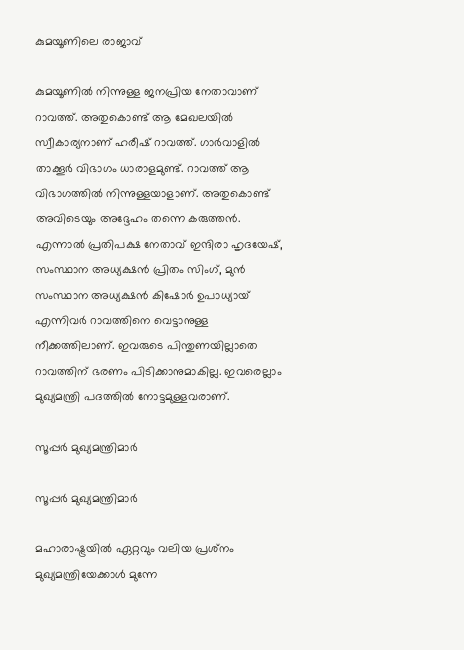കുമയൂണിലെ രാജാവ്

കുമയൂണില്‍ നിന്നുള്ള ജനപ്രിയ നേതാവാണ് റാവത്ത്. അതുകൊണ്ട് ആ മേഖലയില്‍ സ്വീകാര്യനാണ് ഹരീഷ് റാവത്ത്. ഗാര്‍വാളില്‍ താക്കൂര്‍ വിഭാഗം ധാരാളമുണ്ട്. റാവത്ത് ആ വിഭാഗത്തില്‍ നിന്നുള്ളയാളാണ്. അതുകൊണ്ട് അവിടെയും അദ്ദേഹം തന്നെ കരുത്തന്‍. എന്നാല്‍ പ്രതിപക്ഷ നേതാവ് ഇന്ദിരാ ഹൃദയേഷ്, സംസ്ഥാന അധ്യക്ഷന്‍ പ്രിതം സിംഗ്, മുന്‍ സംസ്ഥാന അധ്യക്ഷന്‍ കിഷോര്‍ ഉപാധ്യായ് എന്നിവര്‍ റാവത്തിനെ വെട്ടാനുള്ള നീക്കത്തിലാണ്. ഇവരുടെ പിന്തുണയില്ലാതെ റാവത്തിന് ഭരണം പിടിക്കാനുമാകില്ല. ഇവരെല്ലാം മുഖ്യമന്ത്രി പദത്തില്‍ നോട്ടമുള്ളവരാണ്.

സൂപ്പര്‍ മുഖ്യമന്ത്രിമാര്‍

സൂപ്പര്‍ മുഖ്യമന്ത്രിമാര്‍

മഹാരാഷ്ട്രയില്‍ ഏറ്റവും വലിയ പ്രശ്‌നം മുഖ്യമന്ത്രിയേക്കാള്‍ മുന്നേ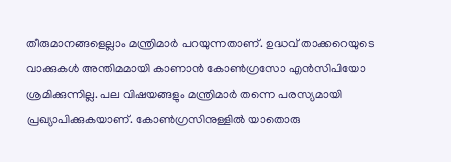തീരുമാനങ്ങളെല്ലാം മന്ത്രിമാര്‍ പറയുന്നതാണ്. ഉദ്ധവ് താക്കറെയുടെ വാക്കുകള്‍ അന്തിമമായി കാണാന്‍ കോണ്‍ഗ്രസോ എന്‍സിപിയോ ശ്രമിക്കുന്നില്ല. പല വിഷയങ്ങളും മന്ത്രിമാര്‍ തന്നെ പരസ്യമായി പ്രഖ്യാപിക്കുകയാണ്. കോണ്‍ഗ്രസിനുള്ളില്‍ യാതൊരു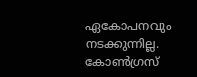ഏകോപനവും നടക്കുന്നില്ല. കോണ്‍ഗ്രസ്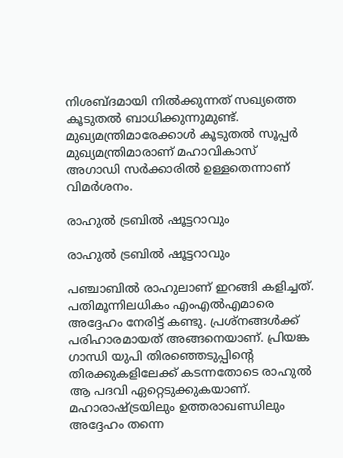നിശബ്ദമായി നില്‍ക്കുന്നത് സഖ്യത്തെ കൂടുതല്‍ ബാധിക്കുന്നുമുണ്ട്. മുഖ്യമന്ത്രിമാരേക്കാള്‍ കൂടുതല്‍ സൂപ്പര്‍ മുഖ്യമന്ത്രിമാരാണ് മഹാവികാസ് അഗാഡി സര്‍ക്കാരില്‍ ഉള്ളതെന്നാണ് വിമര്‍ശനം.

രാഹുല്‍ ട്രബില്‍ ഷൂട്ടറാവും

രാഹുല്‍ ട്രബില്‍ ഷൂട്ടറാവും

പഞ്ചാബില്‍ രാഹുലാണ് ഇറങ്ങി കളിച്ചത്. പതിമൂന്നിലധികം എംഎല്‍എമാരെ അദ്ദേഹം നേരിട്ട് കണ്ടു. പ്രശ്‌നങ്ങള്‍ക്ക് പരിഹാരമായത് അങ്ങനെയാണ്. പ്രിയങ്ക ഗാന്ധി യുപി തിരഞ്ഞെടുപ്പിന്റെ തിരക്കുകളിലേക്ക് കടന്നതോടെ രാഹുല്‍ ആ പദവി ഏറ്റെടുക്കുകയാണ്. മഹാരാഷ്ട്രയിലും ഉത്തരാഖണ്ഡിലും അദ്ദേഹം തന്നെ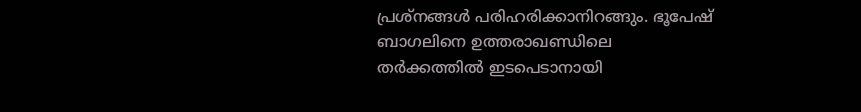പ്രശ്‌നങ്ങള്‍ പരിഹരിക്കാനിറങ്ങും. ഭൂപേഷ് ബാഗലിനെ ഉത്തരാഖണ്ഡിലെ തര്‍ക്കത്തില്‍ ഇടപെടാനായി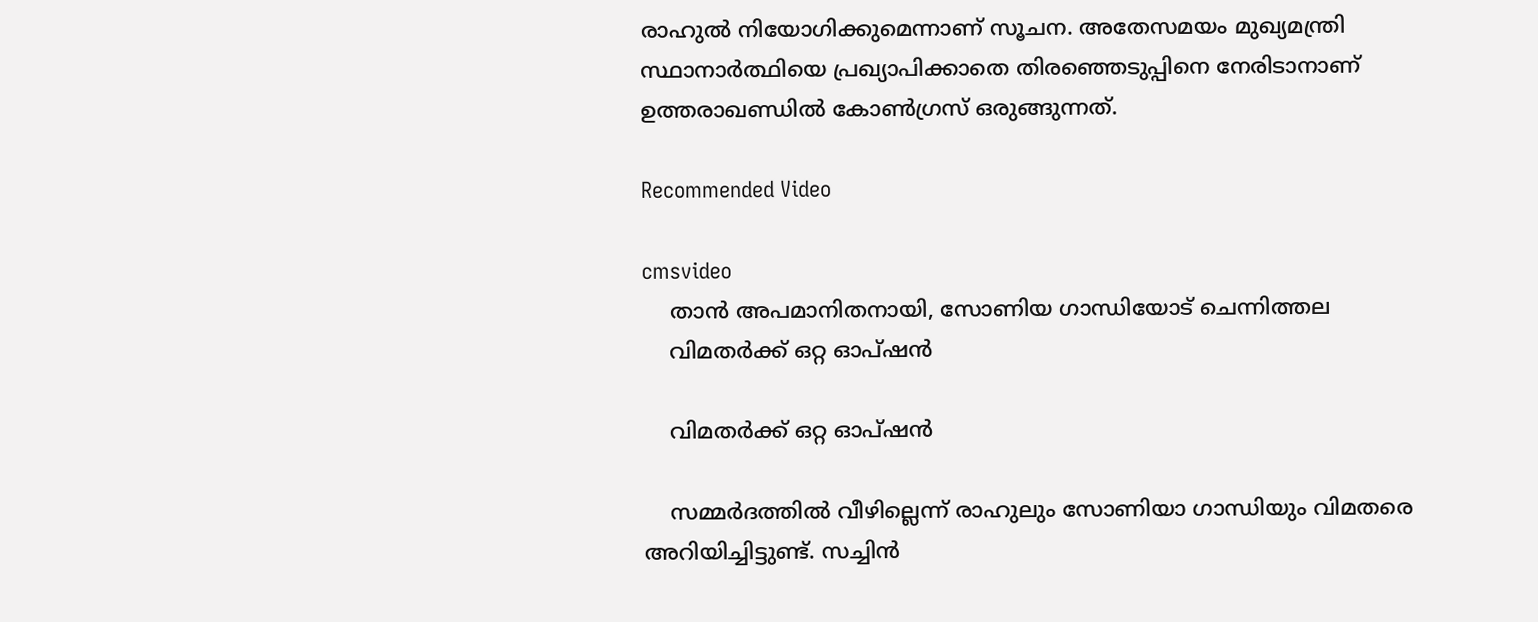രാഹുല്‍ നിയോഗിക്കുമെന്നാണ് സൂചന. അതേസമയം മുഖ്യമന്ത്രി സ്ഥാനാര്‍ത്ഥിയെ പ്രഖ്യാപിക്കാതെ തിരഞ്ഞെടുപ്പിനെ നേരിടാനാണ് ഉത്തരാഖണ്ഡില്‍ കോണ്‍ഗ്രസ് ഒരുങ്ങുന്നത്.

Recommended Video

cmsvideo
    താൻ അപമാനിതനായി, സോണിയ ഗാന്ധിയോട് ചെന്നിത്തല
    വിമതര്‍ക്ക് ഒറ്റ ഓപ്ഷന്‍

    വിമതര്‍ക്ക് ഒറ്റ ഓപ്ഷന്‍

    സമ്മര്‍ദത്തില്‍ വീഴില്ലെന്ന് രാഹുലും സോണിയാ ഗാന്ധിയും വിമതരെ അറിയിച്ചിട്ടുണ്ട്. സച്ചിന്‍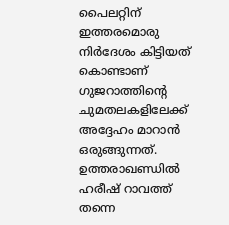പൈലറ്റിന് ഇത്തരമൊരു നിര്‍ദേശം കിട്ടിയത് കൊണ്ടാണ് ഗുജറാത്തിന്റെ ചുമതലകളിലേക്ക് അദ്ദേഹം മാറാന്‍ ഒരുങ്ങുന്നത്. ഉത്തരാഖണ്ഡില്‍ ഹരീഷ് റാവത്ത് തന്നെ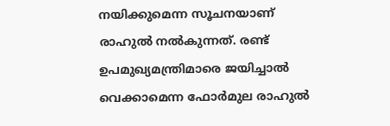നയിക്കുമെന്ന സൂചനയാണ് രാഹുല്‍ നല്‍കുന്നത്. രണ്ട് ഉപമുഖ്യമന്ത്രിമാരെ ജയിച്ചാല്‍ വെക്കാമെന്ന ഫോര്‍മുല രാഹുല്‍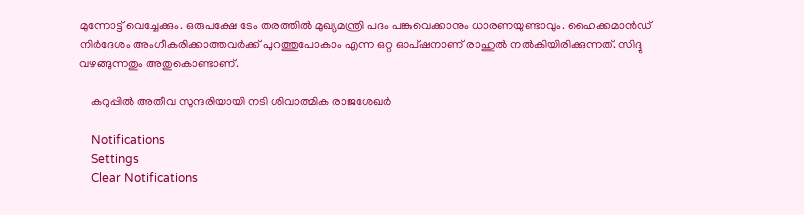മുന്നോട്ട് വെച്ചേക്കും. ഒരുപക്ഷേ ടേം തരത്തില്‍ മുഖ്യമന്ത്രി പദം പങ്കുവെക്കാനും ധാരണയുണ്ടാവും. ഹൈക്കമാന്‍ഡ് നിര്‍ദേശം അംഗീകരിക്കാത്തവര്‍ക്ക് പുറത്തുപോകാം എന്ന ഒറ്റ ഓപ്ഷനാണ് രാഹുല്‍ നല്‍കിയിരിക്കുന്നത്. സിദ്ദു വഴങ്ങുന്നതും അതുകൊണ്ടാണ്.

    കറുപ്പിൽ അതീവ സുന്ദരിയായി നടി ശിവാത്മിക രാജശേഖർ

    Notifications
    Settings
    Clear Notifications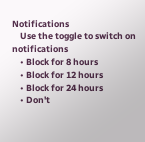Notifications
    Use the toggle to switch on notifications
    • Block for 8 hours
    • Block for 12 hours
    • Block for 24 hours
    • Don't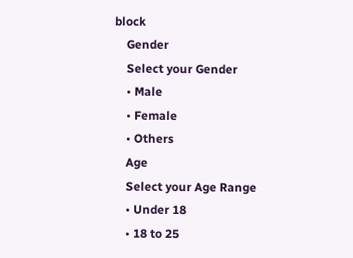block
    Gender
    Select your Gender
    • Male
    • Female
    • Others
    Age
    Select your Age Range
    • Under 18
    • 18 to 25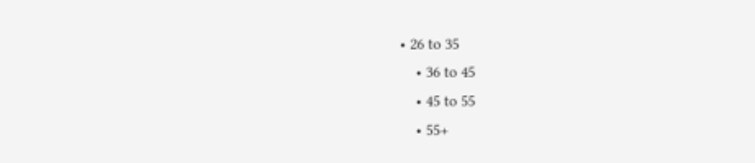• 26 to 35
    • 36 to 45
    • 45 to 55
    • 55+